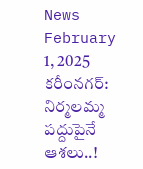News February 1, 2025
కరీంనగర్: నిర్మలమ్మ పద్దుపైనే ఆశలు..!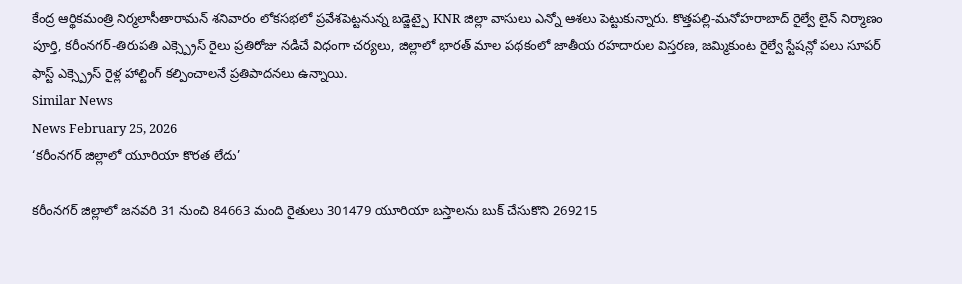కేంద్ర ఆర్థికమంత్రి నిర్మలాసీతారామన్ శనివారం లోకసభలో ప్రవేశపెట్టనున్న బడ్జెట్పై KNR జిల్లా వాసులు ఎన్నో ఆశలు పెట్టుకున్నారు. కొత్తపల్లి-మనోహరాబాద్ రైల్వే లైన్ నిర్మాణం పూర్తి, కరీంనగర్-తిరుపతి ఎక్స్ప్రెస్ రైలు ప్రతిరోజు నడిచే విధంగా చర్యలు, జిల్లాలో భారత్ మాల పథకంలో జాతీయ రహదారుల విస్తరణ, జమ్మికుంట రైల్వే స్టేషన్లో పలు సూపర్ ఫాస్ట్ ఎక్స్ప్రెస్ రైళ్ల హాల్టింగ్ కల్పించాలనే ప్రతిపాదనలు ఉన్నాయి.
Similar News
News February 25, 2026
‘కరీంనగర్ జిల్లాలో యూరియా కొరత లేదు’

కరీంనగర్ జిల్లాలో జనవరి 31 నుంచి 84663 మంది రైతులు 301479 యూరియా బస్తాలను బుక్ చేసుకొని 269215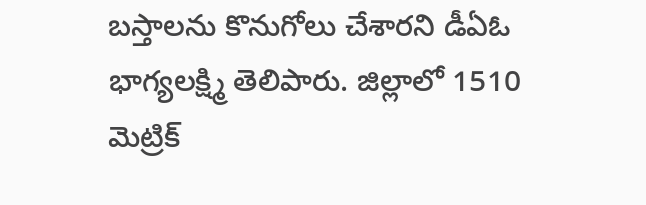బస్తాలను కొనుగోలు చేశారని డీఏఓ భాగ్యలక్ష్మి తెలిపారు. జిల్లాలో 1510 మెట్రిక్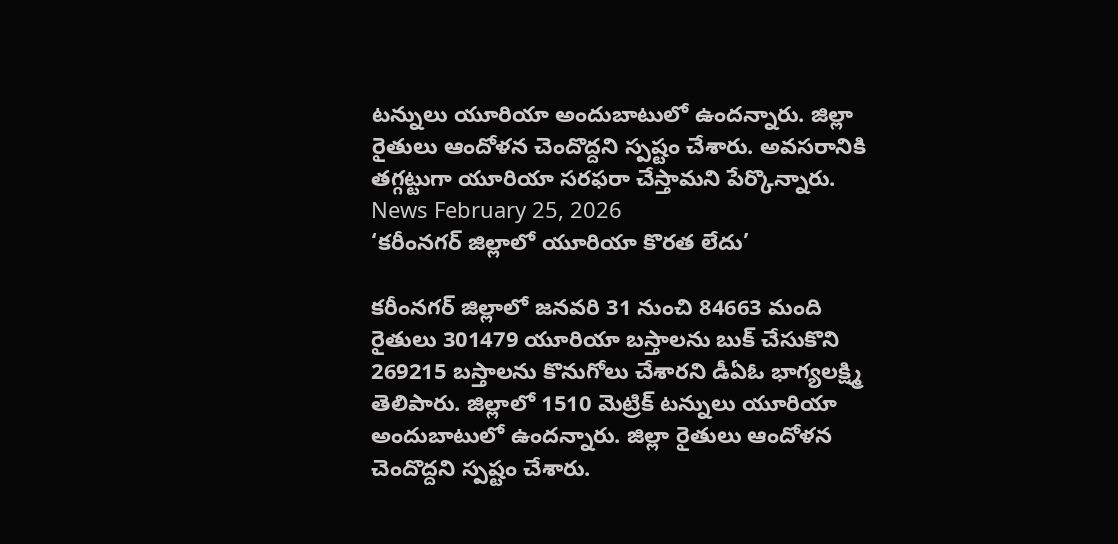టన్నులు యూరియా అందుబాటులో ఉందన్నారు. జిల్లా రైతులు ఆందోళన చెందొద్దని స్పష్టం చేశారు. అవసరానికి తగ్గట్టుగా యూరియా సరఫరా చేస్తామని పేర్కొన్నారు.
News February 25, 2026
‘కరీంనగర్ జిల్లాలో యూరియా కొరత లేదు’

కరీంనగర్ జిల్లాలో జనవరి 31 నుంచి 84663 మంది రైతులు 301479 యూరియా బస్తాలను బుక్ చేసుకొని 269215 బస్తాలను కొనుగోలు చేశారని డీఏఓ భాగ్యలక్ష్మి తెలిపారు. జిల్లాలో 1510 మెట్రిక్ టన్నులు యూరియా అందుబాటులో ఉందన్నారు. జిల్లా రైతులు ఆందోళన చెందొద్దని స్పష్టం చేశారు.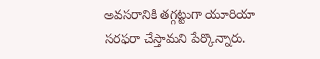అవసరానికి తగ్గట్టుగా యూరియా సరఫరా చేస్తామని పేర్కొన్నారు.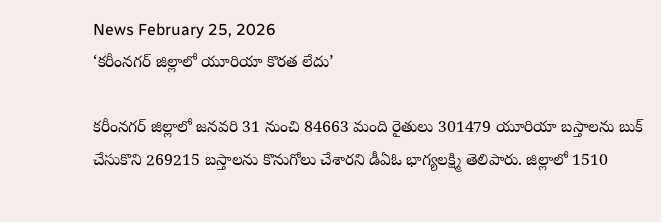News February 25, 2026
‘కరీంనగర్ జిల్లాలో యూరియా కొరత లేదు’

కరీంనగర్ జిల్లాలో జనవరి 31 నుంచి 84663 మంది రైతులు 301479 యూరియా బస్తాలను బుక్ చేసుకొని 269215 బస్తాలను కొనుగోలు చేశారని డీఏఓ భాగ్యలక్ష్మి తెలిపారు. జిల్లాలో 1510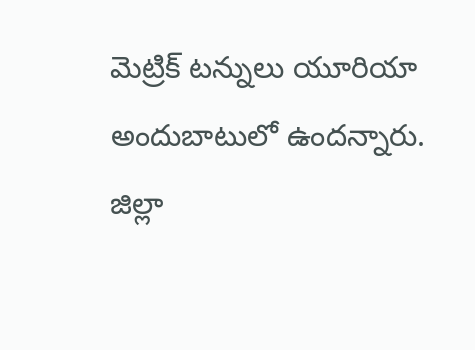మెట్రిక్ టన్నులు యూరియా అందుబాటులో ఉందన్నారు. జిల్లా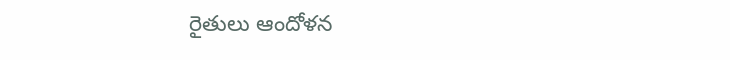రైతులు ఆందోళన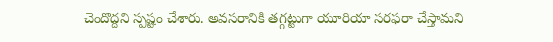చెందొద్దని స్పష్టం చేశారు. అవసరానికి తగ్గట్టుగా యూరియా సరఫరా చేస్తామని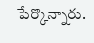పేర్కొన్నారు.